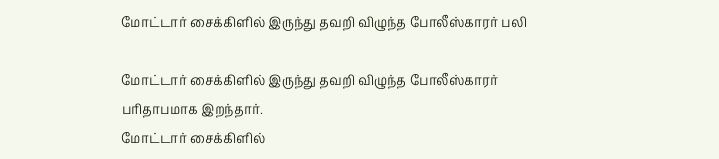மோட்டார் சைக்கிளில் இருந்து தவறி விழுந்த போலீஸ்காரர் பலி

மோட்டார் சைக்கிளில் இருந்து தவறி விழுந்த போலீஸ்காரர் பரிதாபமாக இறந்தார்.
மோட்டார் சைக்கிளில்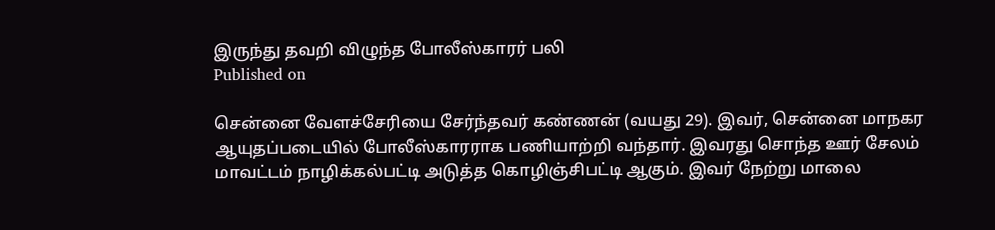இருந்து தவறி விழுந்த போலீஸ்காரர் பலி
Published on

சென்னை வேளச்சேரியை சேர்ந்தவர் கண்ணன் (வயது 29). இவர், சென்னை மாநகர ஆயுதப்படையில் போலீஸ்காரராக பணியாற்றி வந்தார். இவரது சொந்த ஊர் சேலம் மாவட்டம் நாழிக்கல்பட்டி அடுத்த கொழிஞ்சிபட்டி ஆகும். இவர் நேற்று மாலை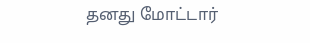தனது மோட்டார்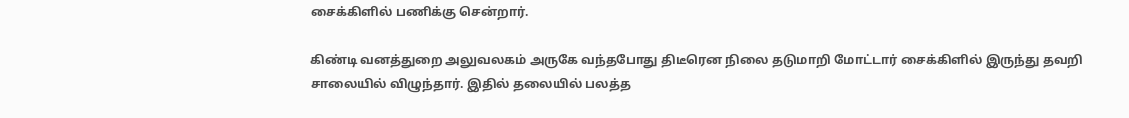சைக்கிளில் பணிக்கு சென்றார்.

கிண்டி வனத்துறை அலுவலகம் அருகே வந்தபோது திடீரென நிலை தடுமாறி மோட்டார் சைக்கிளில் இருந்து தவறி சாலையில் விழுந்தார். இதில் தலையில் பலத்த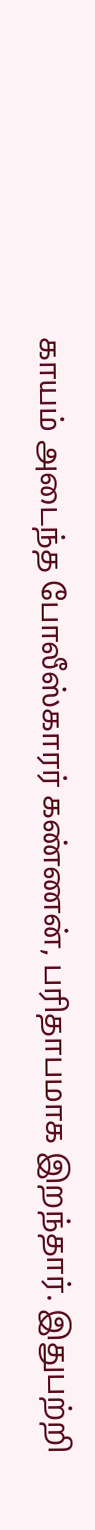காயம் அடைந்த போலீஸ்காரர் கண்ணன், பரிதாபமாக இறந்தார். இதுபற்றி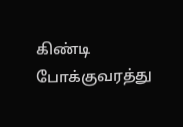கிண்டி போக்குவரத்து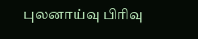புலனாய்வு பிரிவு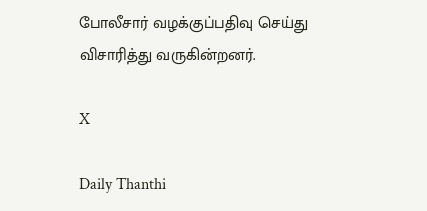போலீசார் வழக்குப்பதிவு செய்து விசாரித்து வருகின்றனர்.

X

Daily Thanthi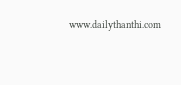www.dailythanthi.com